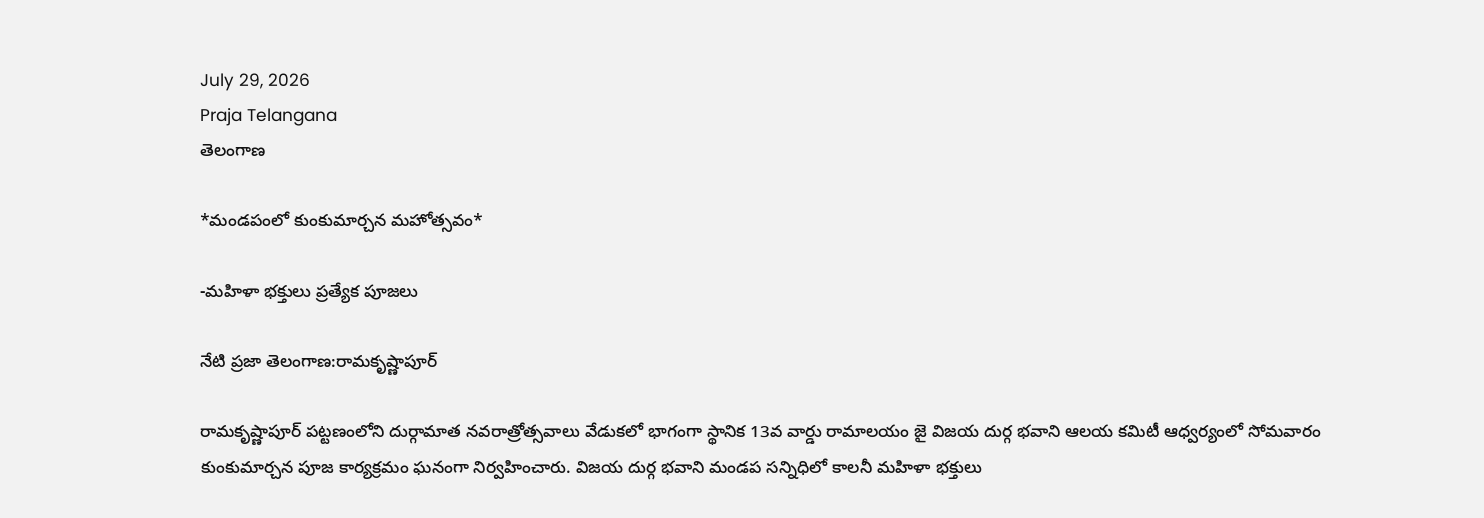July 29, 2026
Praja Telangana
తెలంగాణ

*మండపంలో కుంకుమార్చన మహోత్సవం*

-మహిళా భక్తులు ప్రత్యేక పూజలు

నేటి ప్రజా తెలంగాణ:రామకృష్ణాపూర్

రామకృష్ణాపూర్ పట్టణంలోని దుర్గామాత నవరాత్రోత్సవాలు వేడుకలో భాగంగా స్థానిక 13వ వార్డు రామాలయం జై విజయ దుర్గ భవాని ఆలయ కమిటీ ఆధ్వర్యంలో సోమవారం కుంకుమార్చన పూజ కార్యక్రమం ఘనంగా నిర్వహించారు. విజయ దుర్గ భవాని మండప సన్నిధిలో కాలనీ మహిళా భక్తులు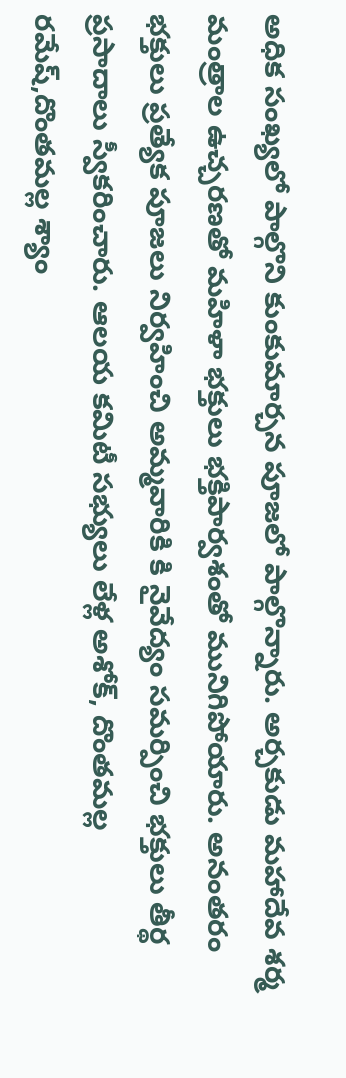అధిక సంఖ్యలో పాల్గొని కుంకుమార్చన పూజలో పాల్గొన్నారు. అర్చకుడు మహాదేవ శర్మ మంత్రాల ఉచ్చరణతో మహిళా భక్తులు భక్తిపార్వశంతో మునిగిపోయారు. అనంతరం భక్తులు ప్రత్యేక పూజలు నిర్వహించి అమ్మవారికి కి నైవేద్యం సమర్పించి భక్తులు తీర్థ ప్రసాదాలు స్వీకరించారు. ఆలయ కమిటీ సభ్యులు లేళ్ల అశోక్, దొంతమల్ల రమేష్,దొంతమల్ల శ్యాం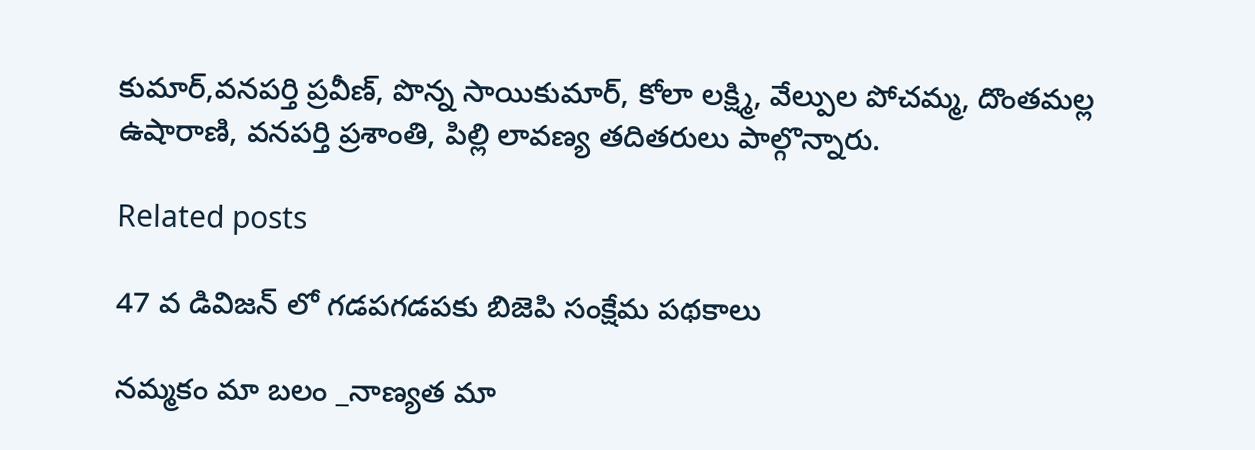కుమార్,వనపర్తి ప్రవీణ్, పొన్న సాయికుమార్, కోలా లక్ష్మి, వేల్పుల పోచమ్మ, దొంతమల్ల ఉషారాణి, వనపర్తి ప్రశాంతి, పిల్లి లావణ్య తదితరులు పాల్గొన్నారు.

Related posts

47 వ డివిజన్ లో గడపగడపకు బిజెపి సంక్షేమ పథకాలు

నమ్మకం మా బలం _నాణ్యత మా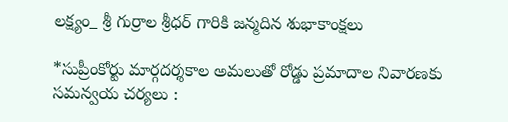లక్ష్యం_ శ్రీ గుర్రాల శ్రీధర్ గారికి జన్మదిన శుభాకాంక్షలు

*సుప్రీంకోర్టు మార్గదర్శకాల అమలుతో రోడ్డు ప్రమాదాల నివారణకు సమన్వయ చర్యలు :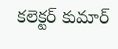కలెక్టర్ కుమార్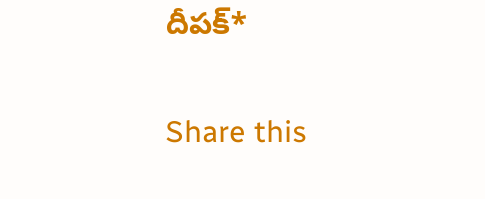దీపక్*

Share this